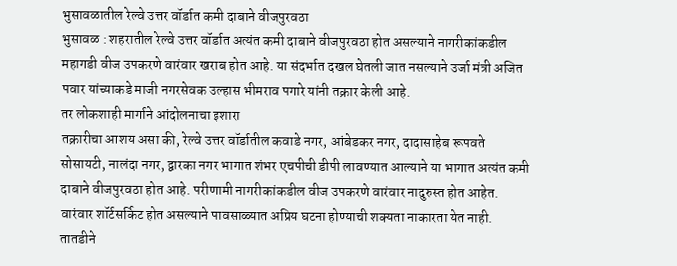भुसावळातील रेल्वे उत्तर वॉर्डात कमी दाबाने वीजपुरवठा
भुसावळ : शहरातील रेल्वे उत्तर वॉर्डात अत्यंत कमी दाबाने वीजपुरवठा होत असल्याने नागरीकांकडील महागडी वीज उपकरणे वारंवार खराब होत आहे. या संदर्भात दखल घेतली जात नसल्याने उर्जा मंत्री अजित पवार यांच्याकडे माजी नगरसेवक उल्हास भीमराव पगारे यांनी तक्रार केली आहे.
तर लोकशाही मार्गाने आंदोलनाचा इशारा
तक्रारीचा आशय असा की, रेल्वे उत्तर वॉर्डातील कवाडे नगर, आंबेडकर नगर, दादासाहेब रूपवते सोसायटी, नालंदा नगर, द्वारका नगर भागात शंभर एचपीची डीपी लावण्यात आल्याने या भागात अत्यंत कमी दाबाने वीजपुरवठा होत आहे. परीणामी नागरीकांकडील वीज उपकरणे वारंवार नादुरुस्त होत आहेत. वारंवार शॉर्टसर्किट होत असल्याने पावसाळ्यात अप्रिय घटना होण्याची शक्यता नाकारता येत नाही. तातडीने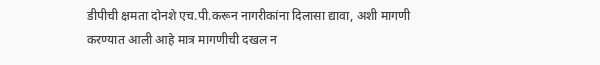डीपीची क्षमता दोनशे एच.पी.करून नागरीकांना दिलासा द्यावा, अशी मागणी करण्यात आली आहे मात्र मागणीची दखल न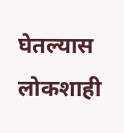घेतल्यास लोकशाही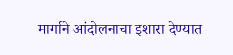मार्गाने आंदोलनाचा इशारा देण्यात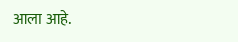आला आहे.